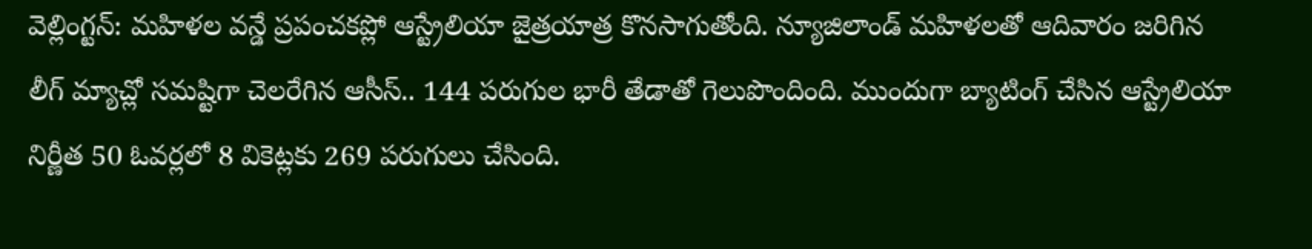వెల్లింగ్టన్: మహిళల వన్డే ప్రపంచకప్లో ఆస్ట్రేలియా జైత్రయాత్ర కొనసాగుతోంది. న్యూజిలాండ్ మహిళలతో ఆదివారం జరిగిన లీగ్ మ్యాచ్లో సమష్టిగా చెలరేగిన ఆసీస్.. 144 పరుగుల భారీ తేడాతో గెలుపొందింది. ముందుగా బ్యాటింగ్ చేసిన ఆస్ట్రేలియా నిర్ణీత 50 ఓవర్లలో 8 వికెట్లకు 269 పరుగులు చేసింది.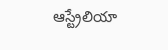ఆస్ట్రేలియా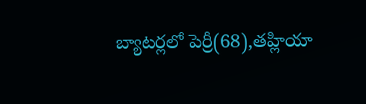బ్యాటర్లలో పెర్రీ(68),తహ్లియా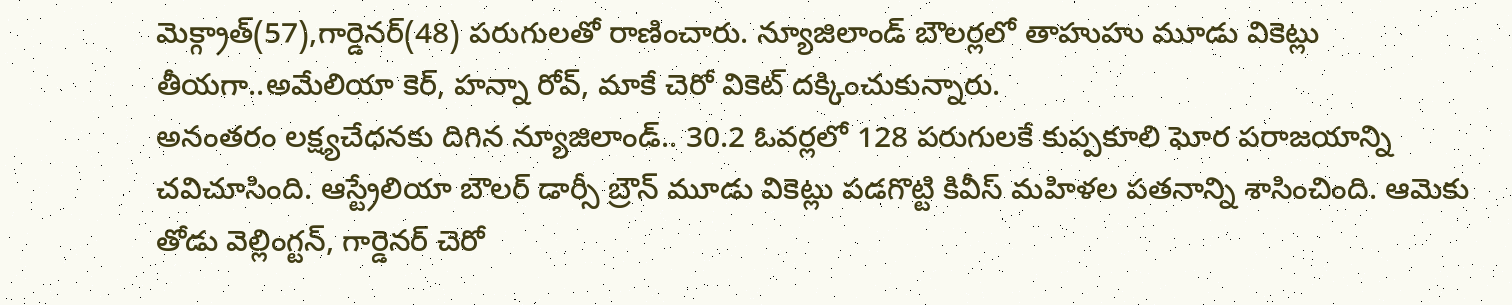మెక్గ్రాత్(57),గార్డెనర్(48) పరుగులతో రాణించారు. న్యూజిలాండ్ బౌలర్లలో తాహుహు మూడు వికెట్లు తీయగా..అమేలియా కెర్, హన్నా రోవ్, మాకే చెరో వికెట్ దక్కించుకున్నారు.
అనంతరం లక్ష్యచేధనకు దిగిన న్యూజిలాండ్.. 30.2 ఓవర్లలో 128 పరుగులకే కుప్పకూలి ఘోర పరాజయాన్ని చవిచూసింది. ఆస్ట్రేలియా బౌలర్ డార్సీ బ్రౌన్ మూడు వికెట్లు పడగొట్టి కివీస్ మహిళల పతనాన్ని శాసించింది. ఆమెకు తోడు వెల్లింగ్టన్, గార్డెనర్ చెరో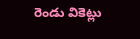రెండు వికెట్లు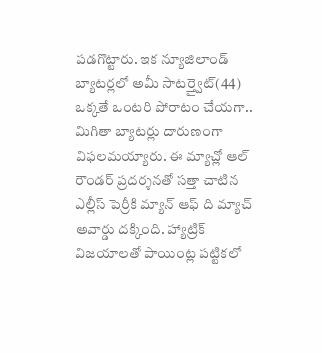పడగొట్టారు. ఇక న్యూజిలాండ్ బ్యాటర్లలో అమీ సాటర్త్వైట్(44) ఒక్కతే ఒంటరి పోరాటం చేయగా.. మిగితా బ్యాటర్లు దారుణంగా విఫలమయ్యారు. ఈ మ్యాచ్లో ఆల్ రౌండర్ ప్రదర్శనతో సత్తా చాటిన ఎల్లీస్ పెర్రీకి మ్యాన్ ఆఫ్ ది మ్యాచ్ అవార్డు దక్కింది. హ్యాట్రిక్ విజయాలతో పాయింట్ల పట్టికలో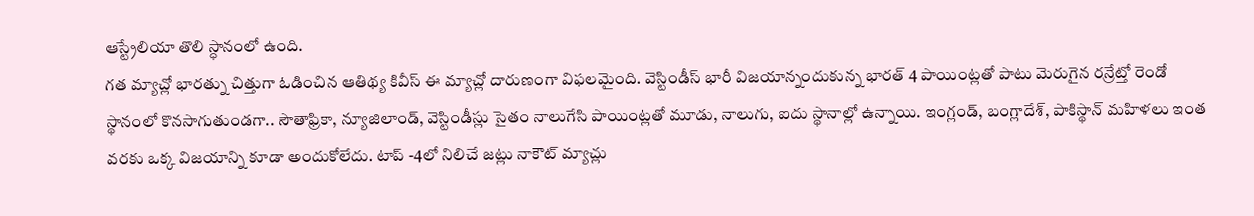ఆస్ట్రేలియా తొలి స్ధానంలో ఉంది.
గత మ్యాచ్లో భారత్ను చిత్తుగా ఓడించిన ఆతిథ్య కివీస్ ఈ మ్యాచ్లో దారుణంగా విఫలమైంది. వెస్టిండీస్ భారీ విజయాన్నందుకున్న భారత్ 4 పాయింట్లతో పాటు మెరుగైన రన్రేట్తో రెండో స్థానంలో కొనసాగుతుండగా.. సౌతాఫ్రికా, న్యూజిలాండ్, వెస్టిండీస్లు సైతం నాలుగేసి పాయింట్లతో మూడు, నాలుగు, ఐదు స్థానాల్లో ఉన్నాయి. ఇంగ్లండ్, బంగ్లాదేశ్, పాకిస్థాన్ మహిళలు ఇంత వరకు ఒక్క విజయాన్ని కూడా అందుకోలేదు. టాప్ -4లో నిలిచే జట్లు నాకౌట్ మ్యాచ్లు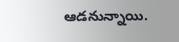ఆడనున్నాయి.